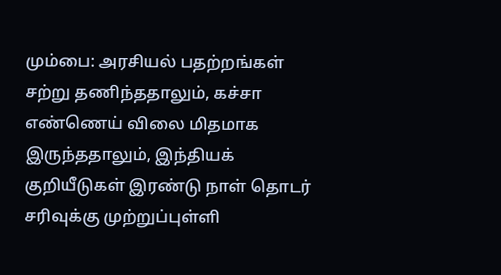மும்பை: அரசியல் பதற்றங்கள் சற்று தணிந்ததாலும், கச்சா எண்ணெய் விலை மிதமாக இருந்ததாலும், இந்தியக் குறியீடுகள் இரண்டு நாள் தொடர் சரிவுக்கு முற்றுப்புள்ளி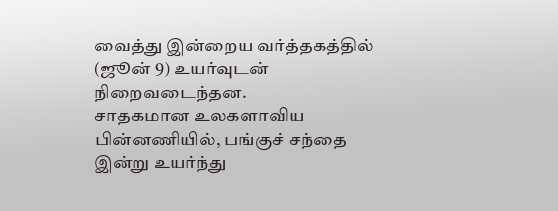வைத்து இன்றைய வர்த்தகத்தில் (ஜூன் 9) உயர்வுடன் நிறைவடைந்தன.
சாதகமான உலகளாவிய பின்னணியில், பங்குச் சந்தை இன்று உயர்ந்து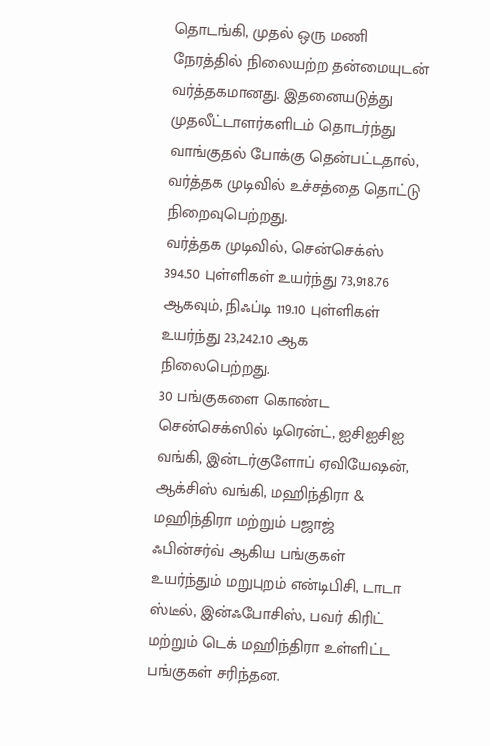தொடங்கி, முதல் ஒரு மணி நேரத்தில் நிலையற்ற தன்மையுடன் வர்த்தகமானது. இதனையடுத்து முதலீட்டாளர்களிடம் தொடர்ந்து வாங்குதல் போக்கு தென்பட்டதால், வர்த்தக முடிவில் உச்சத்தை தொட்டு நிறைவுபெற்றது.
வர்த்தக முடிவில், சென்செக்ஸ் 394.50 புள்ளிகள் உயர்ந்து 73,918.76 ஆகவும், நிஃப்டி 119.10 புள்ளிகள் உயர்ந்து 23,242.10 ஆக நிலைபெற்றது.
30 பங்குகளை கொண்ட சென்செக்ஸில் டிரென்ட், ஐசிஐசிஐ வங்கி, இன்டர்குளோப் ஏவியேஷன், ஆக்சிஸ் வங்கி, மஹிந்திரா & மஹிந்திரா மற்றும் பஜாஜ் ஃபின்சர்வ் ஆகிய பங்குகள் உயர்ந்தும் மறுபுறம் என்டிபிசி, டாடா ஸ்டீல், இன்ஃபோசிஸ், பவர் கிரிட் மற்றும் டெக் மஹிந்திரா உள்ளிட்ட பங்குகள் சரிந்தன.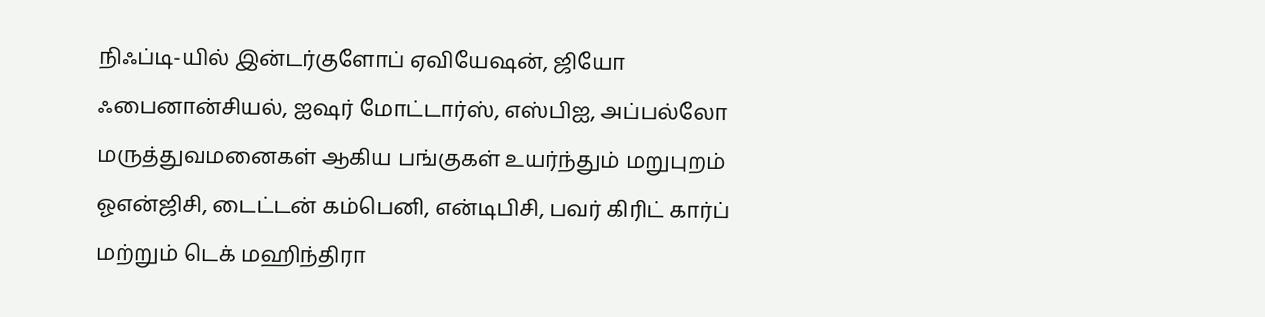நிஃப்டி-யில் இன்டர்குளோப் ஏவியேஷன், ஜியோ ஃபைனான்சியல், ஐஷர் மோட்டார்ஸ், எஸ்பிஐ, அப்பல்லோ மருத்துவமனைகள் ஆகிய பங்குகள் உயர்ந்தும் மறுபுறம் ஓஎன்ஜிசி, டைட்டன் கம்பெனி, என்டிபிசி, பவர் கிரிட் கார்ப் மற்றும் டெக் மஹிந்திரா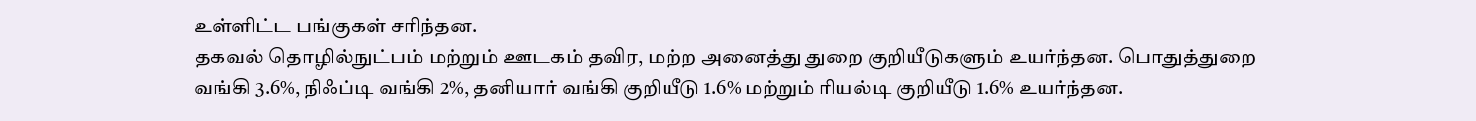உள்ளிட்ட பங்குகள் சரிந்தன.
தகவல் தொழில்நுட்பம் மற்றும் ஊடகம் தவிர, மற்ற அனைத்து துறை குறியீடுகளும் உயர்ந்தன. பொதுத்துறை வங்கி 3.6%, நிஃப்டி வங்கி 2%, தனியார் வங்கி குறியீடு 1.6% மற்றும் ரியல்டி குறியீடு 1.6% உயர்ந்தன.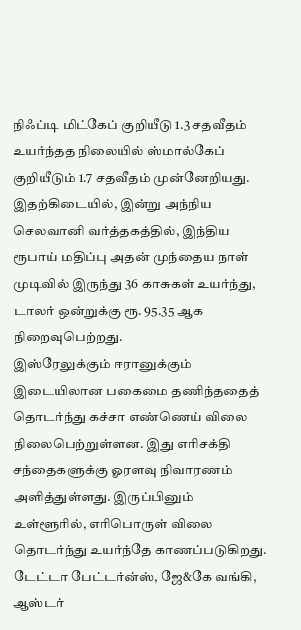நிஃப்டி மிட்கேப் குறியீடு 1.3 சதவீதம் உயர்ந்தத நிலையில் ஸ்மால்கேப் குறியீடும் 1.7 சதவீதம் முன்னேறியது.
இதற்கிடையில், இன்று அந்நிய செலவானி வர்த்தகத்தில், இந்திய ரூபாய் மதிப்பு அதன் முந்தைய நாள் முடிவில் இருந்து 36 காசுகள் உயர்ந்து, டாலர் ஒன்றுக்கு ரூ. 95.35 ஆக நிறைவுபெற்றது.
இஸ்ரேலுக்கும் ஈரானுக்கும் இடையிலான பகைமை தணிந்ததைத் தொடர்ந்து கச்சா எண்ணெய் விலை நிலைபெற்றுள்ளன. இது எரிசக்தி சந்தைகளுக்கு ஓரளவு நிவாரணம் அளித்துள்ளது. இருப்பினும் உள்ளூரில், எரிபொருள் விலை தொடர்ந்து உயர்ந்தே காணப்படுகிறது.
டேட்டா பேட்டர்ன்ஸ், ஜே&கே வங்கி, ஆஸ்டர்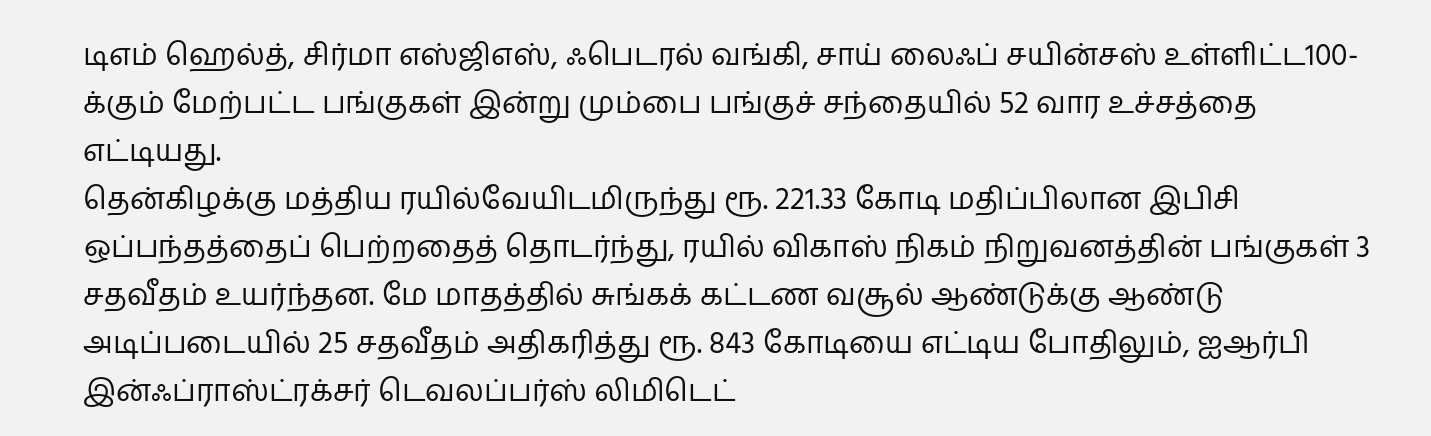டிஎம் ஹெல்த், சிர்மா எஸ்ஜிஎஸ், ஃபெடரல் வங்கி, சாய் லைஃப் சயின்சஸ் உள்ளிட்ட100-க்கும் மேற்பட்ட பங்குகள் இன்று மும்பை பங்குச் சந்தையில் 52 வார உச்சத்தை எட்டியது.
தென்கிழக்கு மத்திய ரயில்வேயிடமிருந்து ரூ. 221.33 கோடி மதிப்பிலான இபிசி ஒப்பந்தத்தைப் பெற்றதைத் தொடர்ந்து, ரயில் விகாஸ் நிகம் நிறுவனத்தின் பங்குகள் 3 சதவீதம் உயர்ந்தன. மே மாதத்தில் சுங்கக் கட்டண வசூல் ஆண்டுக்கு ஆண்டு அடிப்படையில் 25 சதவீதம் அதிகரித்து ரூ. 843 கோடியை எட்டிய போதிலும், ஐஆர்பி இன்ஃப்ராஸ்ட்ரக்சர் டெவலப்பர்ஸ் லிமிடெட்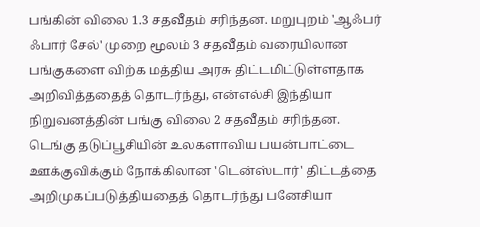பங்கின் விலை 1.3 சதவீதம் சரிந்தன. மறுபுறம் 'ஆஃபர் ஃபார் சேல்' முறை மூலம் 3 சதவீதம் வரையிலான பங்குகளை விற்க மத்திய அரசு திட்டமிட்டுள்ளதாக அறிவித்ததைத் தொடர்ந்து, என்எல்சி இந்தியா நிறுவனத்தின் பங்கு விலை 2 சதவீதம் சரிந்தன.
டெங்கு தடுப்பூசியின் உலகளாவிய பயன்பாட்டை ஊக்குவிக்கும் நோக்கிலான 'டென்ஸ்டார்' திட்டத்தை அறிமுகப்படுத்தியதைத் தொடர்ந்து பனேசியா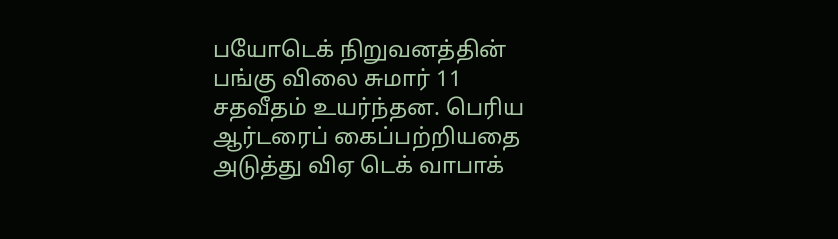பயோடெக் நிறுவனத்தின் பங்கு விலை சுமார் 11 சதவீதம் உயர்ந்தன. பெரிய ஆர்டரைப் கைப்பற்றியதை அடுத்து விஏ டெக் வாபாக்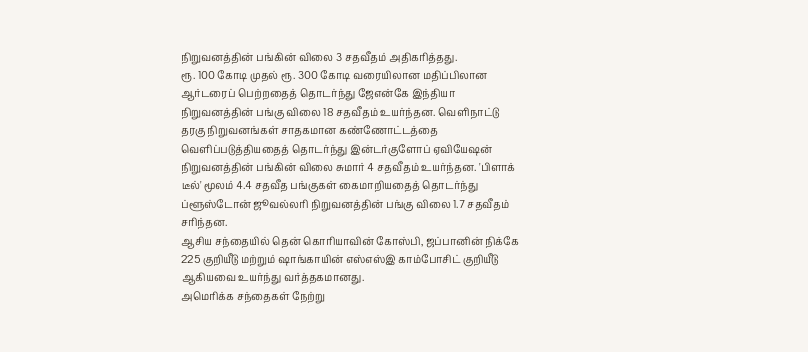நிறுவனத்தின் பங்கின் விலை 3 சதவீதம் அதிகரித்தது.
ரூ. 100 கோடி முதல் ரூ. 300 கோடி வரையிலான மதிப்பிலான ஆர்டரைப் பெற்றதைத் தொடர்ந்து ஜேஎன்கே இந்தியா நிறுவனத்தின் பங்கு விலை 18 சதவீதம் உயர்ந்தன. வெளிநாட்டு தரகு நிறுவனங்கள் சாதகமான கண்ணோட்டத்தை வெளிப்படுத்தியதைத் தொடர்ந்து இன்டர்குளோப் ஏவியேஷன் நிறுவனத்தின் பங்கின் விலை சுமார் 4 சதவீதம் உயர்ந்தன. 'பிளாக் டீல்' மூலம் 4.4 சதவீத பங்குகள் கைமாறியதைத் தொடர்ந்து ப்ளூஸ்டோன் ஜூவல்லரி நிறுவனத்தின் பங்கு விலை 1.7 சதவீதம் சரிந்தன.
ஆசிய சந்தையில் தென் கொரியாவின் கோஸ்பி, ஜப்பானின் நிக்கே 225 குறியீடு மற்றும் ஷாங்காயின் எஸ்எஸ்இ காம்போசிட் குறியீடு ஆகியவை உயர்ந்து வர்த்தகமானது.
அமெரிக்க சந்தைகள் நேற்று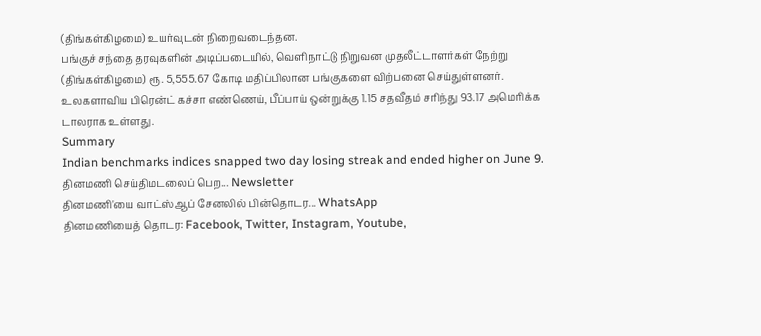(திங்கள்கிழமை) உயர்வுடன் நிறைவடைந்தன.
பங்குச் சந்தை தரவுகளின் அடிப்படையில், வெளிநாட்டு நிறுவன முதலீட்டாளர்கள் நேற்று (திங்கள்கிழமை) ரூ. 5,555.67 கோடி மதிப்பிலான பங்குகளை விற்பனை செய்துள்ளனர்.
உலகளாவிய பிரென்ட் கச்சா எண்ணெய், பீப்பாய் ஒன்றுக்கு 1.15 சதவீதம் சரிந்து 93.17 அமெரிக்க டாலராக உள்ளது.
Summary
Indian benchmarks indices snapped two day losing streak and ended higher on June 9.
தினமணி செய்திமடலைப் பெற... Newsletter
தினமணி'யை வாட்ஸ்ஆப் சேனலில் பின்தொடர... WhatsApp
தினமணியைத் தொடர: Facebook, Twitter, Instagram, Youtube,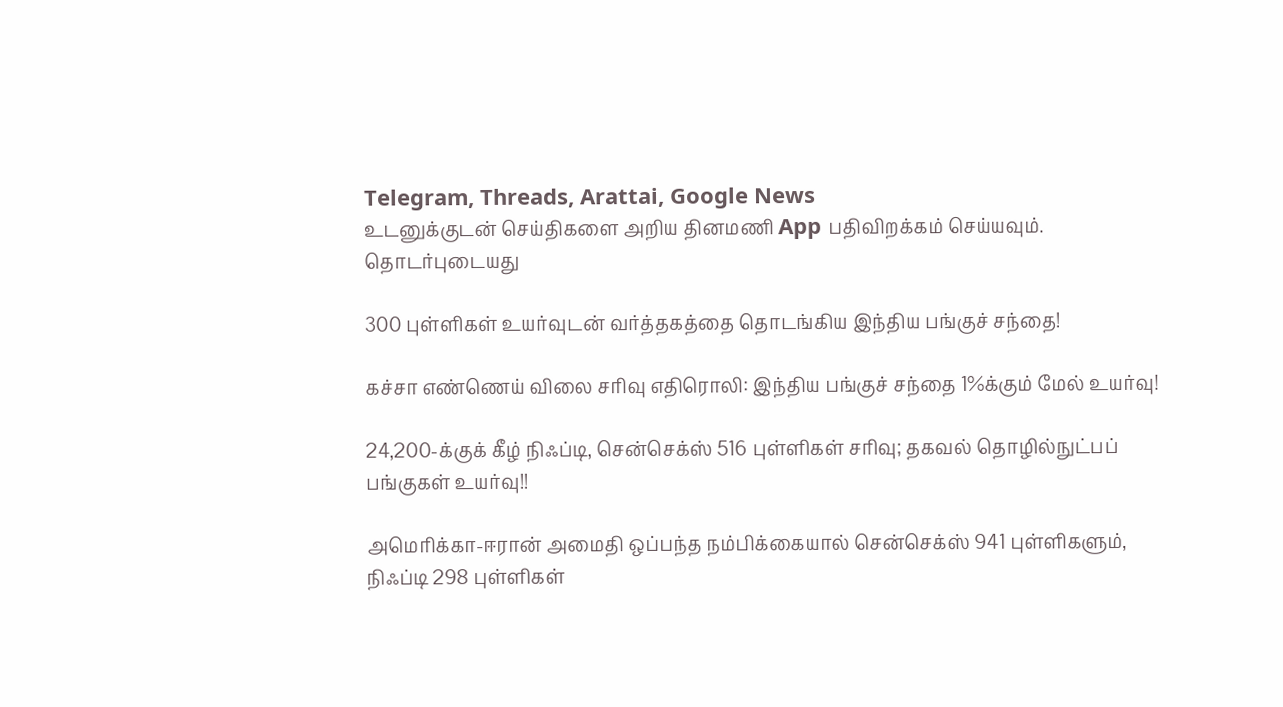Telegram, Threads, Arattai, Google News
உடனுக்குடன் செய்திகளை அறிய தினமணி App பதிவிறக்கம் செய்யவும்.
தொடர்புடையது

300 புள்ளிகள் உயர்வுடன் வர்த்தகத்தை தொடங்கிய இந்திய பங்குச் சந்தை!

கச்சா எண்ணெய் விலை சரிவு எதிரொலி: இந்திய பங்குச் சந்தை 1%க்கும் மேல் உயர்வு!

24,200-க்குக் கீழ் நிஃப்டி, சென்செக்ஸ் 516 புள்ளிகள் சரிவு; தகவல் தொழில்நுட்பப் பங்குகள் உயர்வு!!

அமெரிக்கா-ஈரான் அமைதி ஒப்பந்த நம்பிக்கையால் சென்செக்ஸ் 941 புள்ளிகளும், நிஃப்டி 298 புள்ளிகள்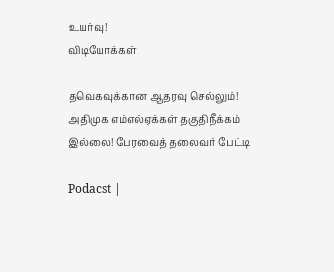உயர்வு!
விடியோக்கள்

தவெகவுக்கான ஆதரவு செல்லும்! அதிமுக எம்எல்ஏக்கள் தகுதிநீக்கம் இல்லை! பேரவைத் தலைவர் பேட்டி

Podacst |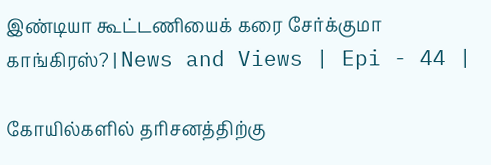இண்டியா கூட்டணியைக் கரை சேர்க்குமா காங்கிரஸ்? | News and Views | Epi - 44 |

கோயில்களில் தரிசனத்திற்கு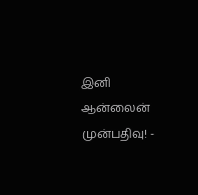இனி ஆன்லைன் முன்பதிவு! -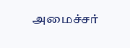அமைச்சர்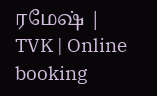ரமேஷ் | TVK | Online booking